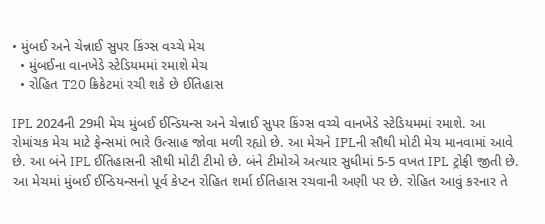• મુંબઈ અને ચેન્નાઈ સુપર કિંગ્સ વચ્ચે મેચ
  • મુંબઈના વાનખેડે સ્ટેડિયમમાં રમાશે મેચ
  • રોહિત T20 ક્રિકેટમાં રચી શકે છે ઈતિહાસ

IPL 2024ની 29મી મેચ મુંબઈ ઈન્ડિયન્સ અને ચેન્નાઈ સુપર કિંગ્સ વચ્ચે વાનખેડે સ્ટેડિયમમાં રમાશે. આ રોમાંચક મેચ માટે ફેન્સમાં ભારે ઉત્સાહ જોવા મળી રહ્યો છે. આ મેચને IPLની સૌથી મોટી મેચ માનવામાં આવે છે. આ બંને IPL ઈતિહાસની સૌથી મોટી ટીમો છે. બંને ટીમોએ અત્યાર સુધીમાં 5-5 વખત IPL ટ્રોફી જીતી છે. આ મેચમાં મુંબઈ ઈન્ડિયન્સનો પૂર્વ કેપ્ટન રોહિત શર્મા ઈતિહાસ રચવાની અણી પર છે. રોહિત આવું કરનાર તે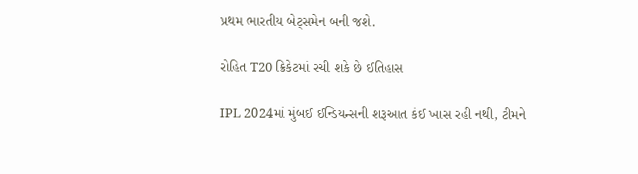પ્રથમ ભારતીય બેટ્સમેન બની જશે.

રોહિત T20 ક્રિકેટમાં રચી શકે છે ઈતિહાસ

IPL 2024માં મુંબઈ ઈન્ડિયન્સની શરૂઆત કંઈ ખાસ રહી નથી, ટીમને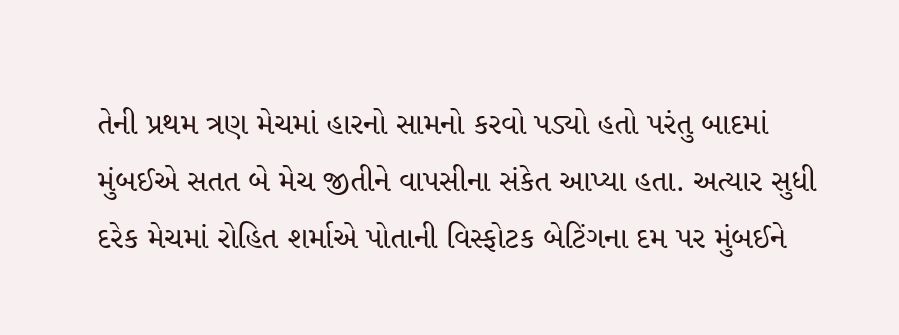તેની પ્રથમ ત્રણ મેચમાં હારનો સામનો કરવો પડ્યો હતો પરંતુ બાદમાં મુંબઈએ સતત બે મેચ જીતીને વાપસીના સંકેત આપ્યા હતા. અત્યાર સુધી દરેક મેચમાં રોહિત શર્માએ પોતાની વિસ્ફોટક બેટિંગના દમ પર મુંબઈને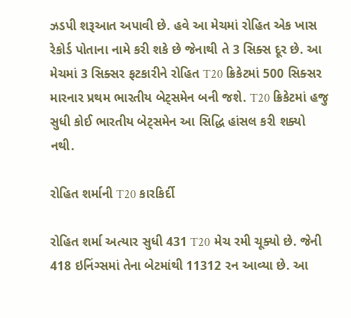ઝડપી શરૂઆત અપાવી છે. હવે આ મેચમાં રોહિત એક ખાસ રેકોર્ડ પોતાના નામે કરી શકે છે જેનાથી તે 3 સિક્સ દૂર છે. આ મેચમાં 3 સિક્સર ફટકારીને રોહિત T20 ક્રિકેટમાં 500 સિક્સર મારનાર પ્રથમ ભારતીય બેટ્સમેન બની જશે. T20 ક્રિકેટમાં હજુ સુધી કોઈ ભારતીય બેટ્સમેન આ સિદ્ધિ હાંસલ કરી શક્યો નથી.

રોહિત શર્માની T20 કારકિર્દી

રોહિત શર્મા અત્યાર સુધી 431 T20 મેચ રમી ચૂક્યો છે. જેની 418 ઇનિંગ્સમાં તેના બેટમાંથી 11312 રન આવ્યા છે. આ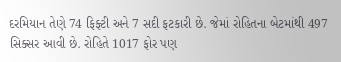દરમિયાન તેણે 74 ફિફ્ટી અને 7 સદી ફટકારી છે. જેમાં રોહિતના બેટમાંથી 497 સિક્સર આવી છે. રોહિતે 1017 ફોર પણ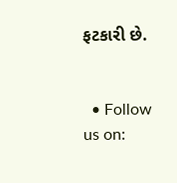ફટકારી છે.


  • Follow us on: